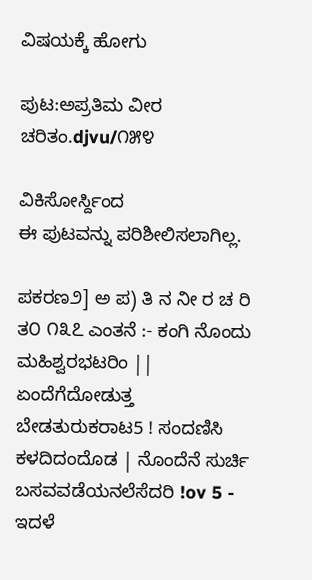ವಿಷಯಕ್ಕೆ ಹೋಗು

ಪುಟ:ಅಪ್ರತಿಮ ವೀರ ಚರಿತಂ.djvu/೧೫೪

ವಿಕಿಸೋರ್ಸ್ದಿಂದ
ಈ ಪುಟವನ್ನು ಪರಿಶೀಲಿಸಲಾಗಿಲ್ಲ.

ಪಕರಣ೨] ಅ ಪ) ತಿ ನ ನೀ ರ ಚ ರಿ ತ೦ ೧೩೭ ಎಂತನೆ :- ಕಂಗಿ ನೊಂದು ಮಹಿಶ್ವರಭಟರಿಂ || ಏಂದೆಗೆದೋಡುತ್ತ ಬೇಡತುರುಕರಾಟ5 ! ಸಂದಣಿಸಿ ಕಳದಿದಂದೊಡ | ನೊಂದೆನೆ ಸುರ್ಚಿ ಬಸವವಡೆಯನಲೆಸೆದರಿ !ov 5 - ಇದಳೆ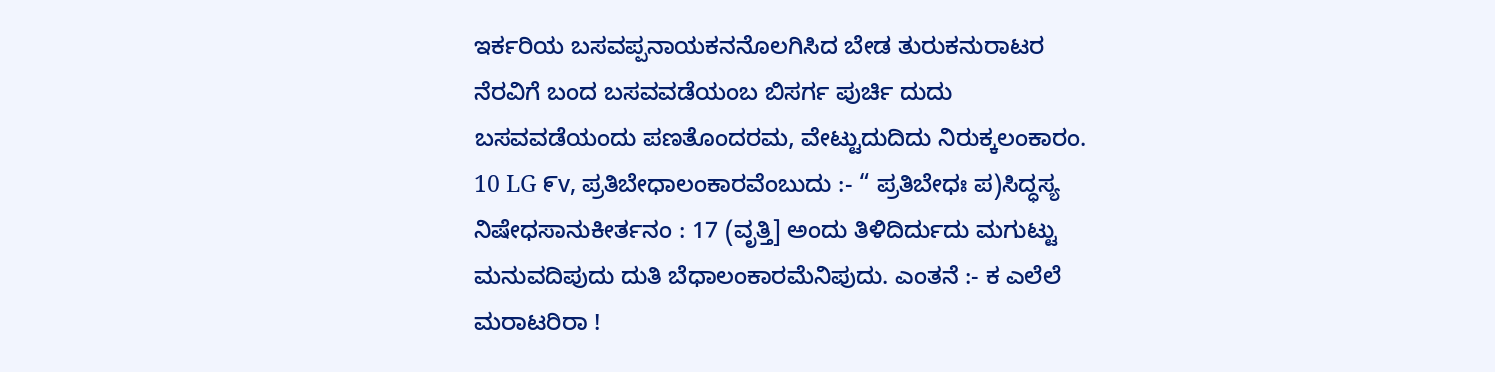ಇರ್ಕರಿಯ ಬಸವಪ್ಪನಾಯಕನನೊಲಗಿಸಿದ ಬೇಡ ತುರುಕನುರಾಟರ ನೆರವಿಗೆ ಬಂದ ಬಸವವಡೆಯಂಬ ಬಿಸರ್ಗ ಪುರ್ಚಿ ದುದು ಬಸವವಡೆಯಂದು ಪಣತೊಂದರಮ, ವೇಟ್ಟುದುದಿದು ನಿರುಕ್ಕಲಂಕಾರಂ. 10 LG ೯v, ಪ್ರತಿಬೇಧಾಲಂಕಾರವೆಂಬುದು :- “ ಪ್ರತಿಬೇಧಃ ಪ)ಸಿದ್ಧಸ್ಯ ನಿಷೇಧಸಾನುಕೀರ್ತನಂ : 17 (ವೃತ್ತಿ] ಅಂದು ತಿಳಿದಿರ್ದುದು ಮಗುಟ್ಟು ಮನುವದಿಪುದು ದುತಿ ಬೆಧಾಲಂಕಾರಮೆನಿಪುದು. ಎಂತನೆ :- ಕ ಎಲೆಲೆ ಮರಾಟರಿರಾ !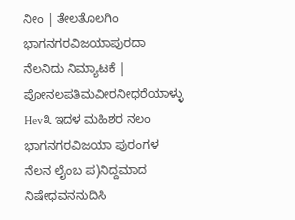ನೀಂ | ತೇಲತೊಲಗಿಂ ಭಾಗನಗರವಿಜಯಾಪುರದಾ ನೆಲನಿದು ನಿಮ್ಯಾಟಕೆ | ಪೋನಲಪತಿಮವೀರನೀಧರೆಯಾಳ್ಳು Hev೩ ಇದಳ ಮಹಿಶರ ನಲಂ ಭಾಗನಗರವಿಜಯಾ ಪುರಂಗಳ ನೆಲನ ಲೈಂಬ ಪ)ನಿದ್ದಮಾದ ನಿಷೇಧವನನುದಿಸಿ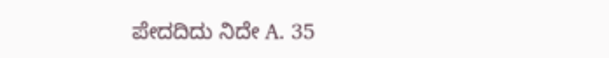ಪೇದದಿದು ನಿದೇ A. 35